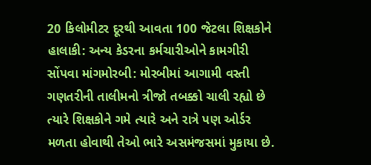20 કિલોમીટર દૂરથી આવતા 100 જેટલા શિક્ષકોને હાલાકી: અન્ય કેડરના કર્મચારીઓને કામગીરી સોંપવા માંગમોરબી: મોરબીમાં આગામી વસ્તી ગણતરીની તાલીમનો ત્રીજો તબક્કો ચાલી રહ્યો છે ત્યારે શિક્ષકોને ગમે ત્યારે અને રાત્રે પણ ઓર્ડર મળતા હોવાથી તેઓ ભારે અસમંજસમાં મુકાયા છે.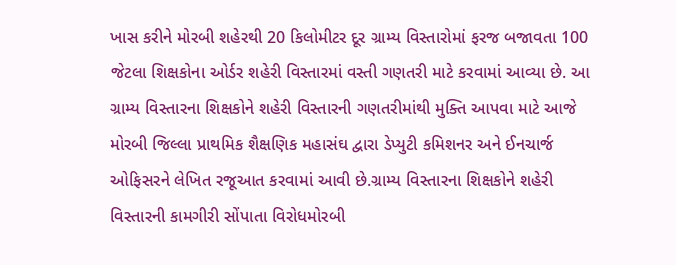ખાસ કરીને મોરબી શહેરથી 20 કિલોમીટર દૂર ગ્રામ્ય વિસ્તારોમાં ફરજ બજાવતા 100 જેટલા શિક્ષકોના ઓર્ડર શહેરી વિસ્તારમાં વસ્તી ગણતરી માટે કરવામાં આવ્યા છે. આ ગ્રામ્ય વિસ્તારના શિક્ષકોને શહેરી વિસ્તારની ગણતરીમાંથી મુક્તિ આપવા માટે આજે મોરબી જિલ્લા પ્રાથમિક શૈક્ષણિક મહાસંઘ દ્વારા ડેપ્યુટી કમિશનર અને ઈનચાર્જ ઓફિસરને લેખિત રજૂઆત કરવામાં આવી છે.ગ્રામ્ય વિસ્તારના શિક્ષકોને શહેરી વિસ્તારની કામગીરી સોંપાતા વિરોધમોરબી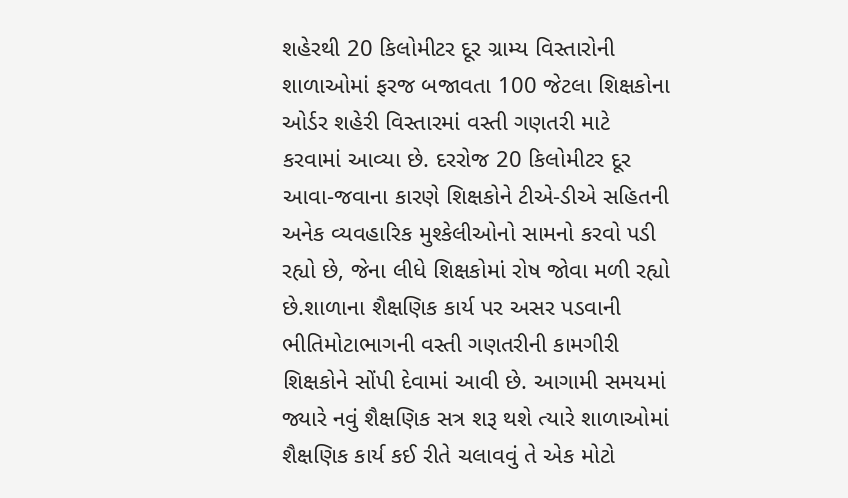શહેરથી 20 કિલોમીટર દૂર ગ્રામ્ય વિસ્તારોની શાળાઓમાં ફરજ બજાવતા 100 જેટલા શિક્ષકોના ઓર્ડર શહેરી વિસ્તારમાં વસ્તી ગણતરી માટે કરવામાં આવ્યા છે. દરરોજ 20 કિલોમીટર દૂર આવા-જવાના કારણે શિક્ષકોને ટીએ-ડીએ સહિતની અનેક વ્યવહારિક મુશ્કેલીઓનો સામનો કરવો પડી રહ્યો છે, જેના લીધે શિક્ષકોમાં રોષ જોવા મળી રહ્યો છે.શાળાના શૈક્ષણિક કાર્ય પર અસર પડવાની ભીતિમોટાભાગની વસ્તી ગણતરીની કામગીરી શિક્ષકોને સોંપી દેવામાં આવી છે. આગામી સમયમાં જ્યારે નવું શૈક્ષણિક સત્ર શરૂ થશે ત્યારે શાળાઓમાં શૈક્ષણિક કાર્ય કઈ રીતે ચલાવવું તે એક મોટો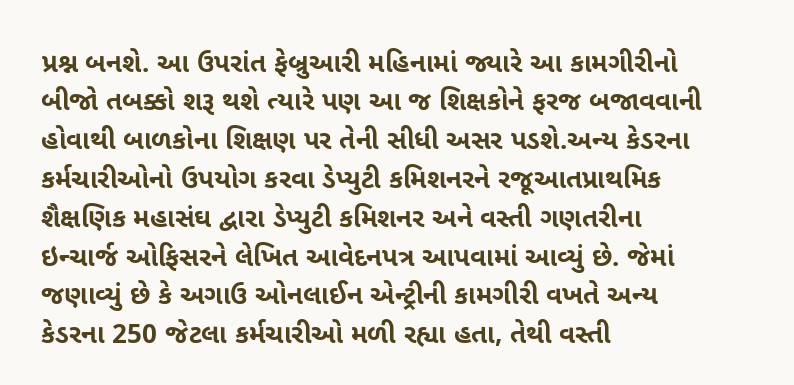પ્રશ્ન બનશે. આ ઉપરાંત ફેબ્રુઆરી મહિનામાં જ્યારે આ કામગીરીનો બીજો તબક્કો શરૂ થશે ત્યારે પણ આ જ શિક્ષકોને ફરજ બજાવવાની હોવાથી બાળકોના શિક્ષણ પર તેની સીધી અસર પડશે.અન્ય કેડરના કર્મચારીઓનો ઉપયોગ કરવા ડેપ્યુટી કમિશનરને રજૂઆતપ્રાથમિક શૈક્ષણિક મહાસંઘ દ્વારા ડેપ્યુટી કમિશનર અને વસ્તી ગણતરીના ઇન્ચાર્જ ઓફિસરને લેખિત આવેદનપત્ર આપવામાં આવ્યું છે. જેમાં જણાવ્યું છે કે અગાઉ ઓનલાઈન એન્ટ્રીની કામગીરી વખતે અન્ય કેડરના 250 જેટલા કર્મચારીઓ મળી રહ્યા હતા, તેથી વસ્તી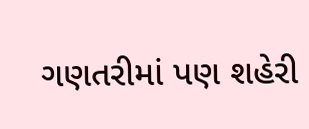ગણતરીમાં પણ શહેરી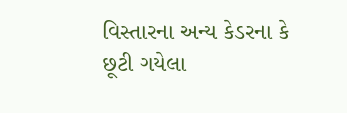વિસ્તારના અન્ય કેડરના કે છૂટી ગયેલા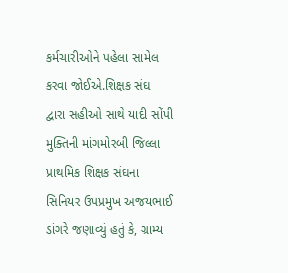કર્મચારીઓને પહેલા સામેલ કરવા જોઈએ.શિક્ષક સંઘ દ્વારા સહીઓ સાથે યાદી સોંપી મુક્તિની માંગમોરબી જિલ્લા પ્રાથમિક શિક્ષક સંઘના સિનિયર ઉપપ્રમુખ અજયભાઈ ડાંગરે જણાવ્યું હતું કે, ગ્રામ્ય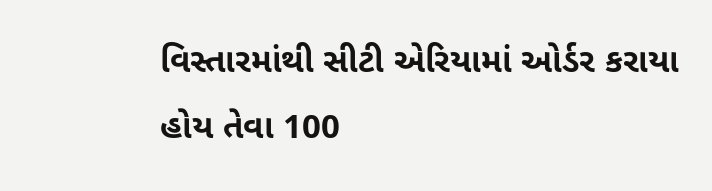વિસ્તારમાંથી સીટી એરિયામાં ઓર્ડર કરાયા હોય તેવા 100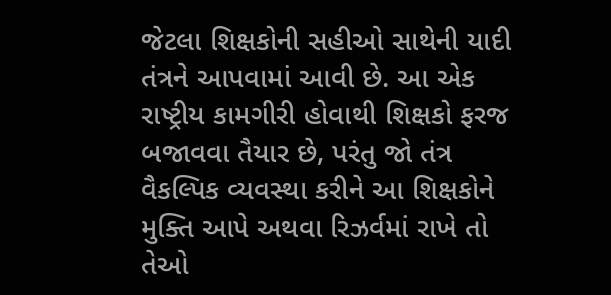જેટલા શિક્ષકોની સહીઓ સાથેની યાદી તંત્રને આપવામાં આવી છે. આ એક રાષ્ટ્રીય કામગીરી હોવાથી શિક્ષકો ફરજ બજાવવા તૈયાર છે, પરંતુ જો તંત્ર વૈકલ્પિક વ્યવસ્થા કરીને આ શિક્ષકોને મુક્તિ આપે અથવા રિઝર્વમાં રાખે તો તેઓ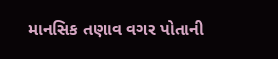માનસિક તણાવ વગર પોતાની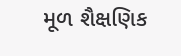મૂળ શૈક્ષણિક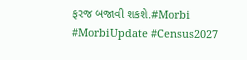ફરજ બજાવી શકશે.#Morbi #MorbiUpdate #Census2027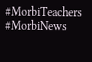#MorbiTeachers #MorbiNews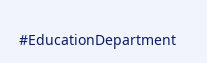#EducationDepartment